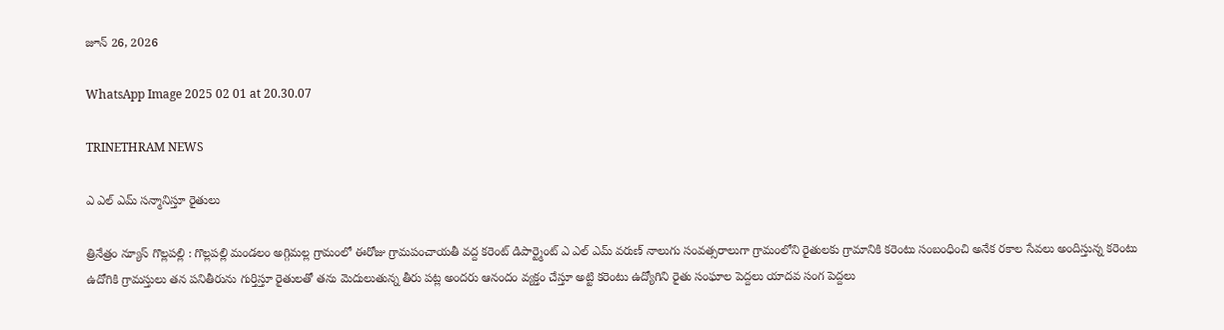జూన్ 26, 2026

WhatsApp Image 2025 02 01 at 20.30.07

TRINETHRAM NEWS

ఎ ఎల్ ఎమ్ సన్మానిస్తూ రైతులు

త్రినేత్రం న్యూస్ గొల్లపల్లి : గొల్లపల్లి మండలం అగ్గిమల్ల గ్రామంలో ఈరోజు గ్రామపంచాయతీ వద్ద కరెంట్ డిపార్ట్మెంట్ ఎ ఎల్ ఎమ్ వరుణ్ నాలుగు సంవత్సరాలుగా గ్రామంలోని రైతులకు గ్రామానికి కరెంటు సంబంధించి అనేక రకాల సేవలు అందిస్తున్న కరెంటు ఉదోగికి గ్రామస్తులు తన పనితీరును గుర్తిస్తూ రైతులతో తను మెదులుతున్న తీరు పట్ల అందరు ఆనందం వ్యక్తం చేస్తూ అట్టి కరెంటు ఉద్యోగిని రైతు సంఘాల పెద్దలు యాదవ సంగ పెద్దలు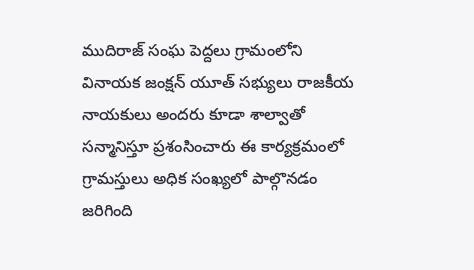ముదిరాజ్ సంఘ పెద్దలు గ్రామంలోని వినాయక జంక్షన్ యూత్ సభ్యులు రాజకీయ నాయకులు అందరు కూడా శాల్వాతో సన్మానిస్తూ ప్రశంసించారు ఈ కార్యక్రమంలో గ్రామస్తులు అధిక సంఖ్యలో పాల్గొనడం జరిగింది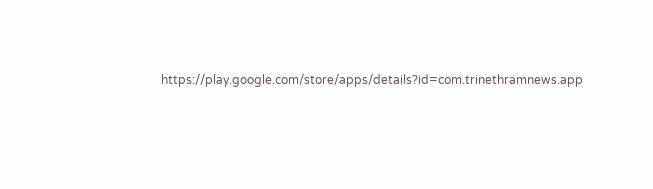https://play.google.com/store/apps/details?id=com.trinethramnews.app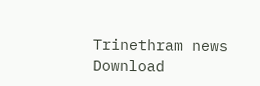Trinethram news
Download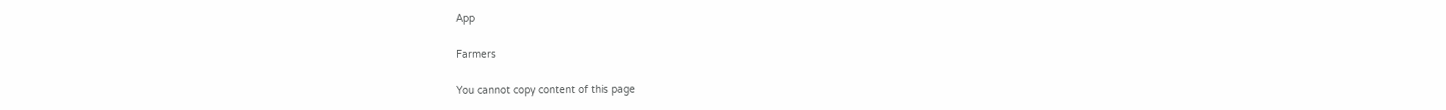App

Farmers

You cannot copy content of this page